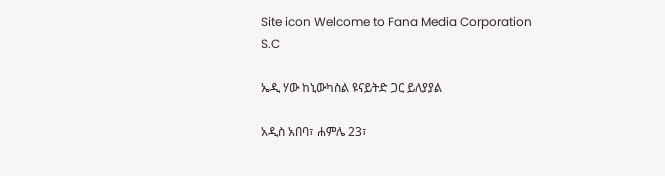Site icon Welcome to Fana Media Corporation S.C

ኤዲ ሃው ከኒውካስል ዩናይትድ ጋር ይለያያል

አዲስ አበባ፣ ሐምሌ 23፣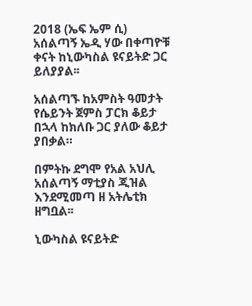2018 (ኤፍ ኤም ሲ) አሰልጣኝ ኤዲ ሃው በቀጣዮቹ ቀናት ከኒውካስል ዩናይትድ ጋር ይለያያል፡፡

አሰልጣኙ ከአምስት ዓመታት የሴይንት ጀምስ ፓርክ ቆይታ በኋላ ከክለቡ ጋር ያለው ቆይታ ያበቃል።

በምትኩ ደግሞ የአል አህሊ አሰልጣኝ ማቲያስ ጂዝል እንደሚመጣ ዘ አትሌቲክ ዘግቧል፡፡

ኒውካስል ዩናይትድ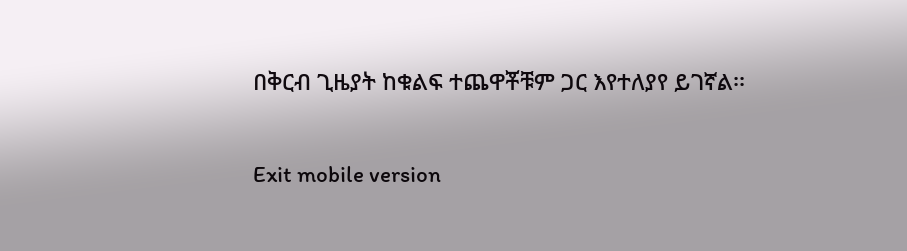በቅርብ ጊዜያት ከቁልፍ ተጨዋቾቹም ጋር እየተለያየ ይገኛል፡፡

Exit mobile version